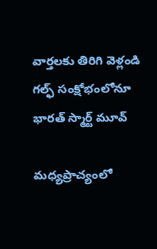వార్తలకు తిరిగి వెళ్లండి
గల్ఫ్ సంక్షోభంలోనూ భారత్ స్మార్ట్ మూవ్

మధ్యప్రాచ్యంలో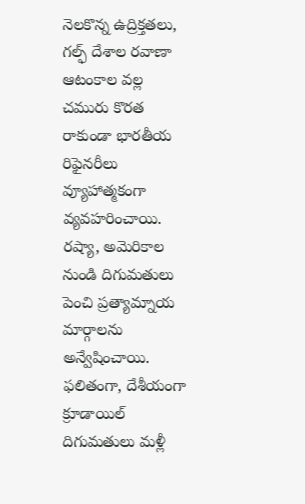నెలకొన్న ఉద్రిక్తతలు, గల్ఫ్ దేశాల రవాణా ఆటంకాల వల్ల చమురు కొరత రాకుండా భారతీయ రిఫైనరీలు వ్యూహాత్మకంగా వ్యవహరించాయి. రష్యా, అమెరికాల నుండి దిగుమతులు పెంచి ప్రత్యామ్నాయ మార్గాలను అన్వేషించాయి.
ఫలితంగా, దేశీయంగా క్రూడాయిల్ దిగుమతులు మళ్లీ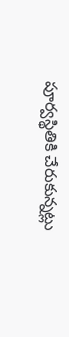పూర్వస్థితికి చేరుకున్నట్లు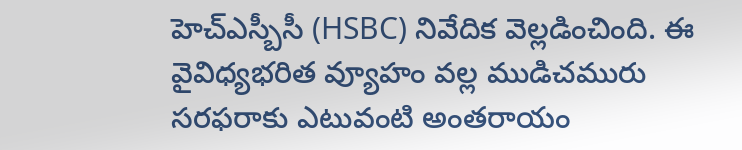హెచ్ఎస్బీసీ (HSBC) నివేదిక వెల్లడించింది. ఈ వైవిధ్యభరిత వ్యూహం వల్ల ముడిచమురు సరఫరాకు ఎటువంటి అంతరాయం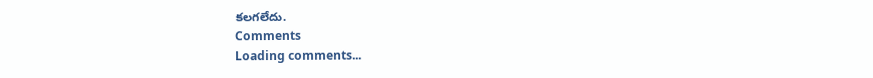కలగలేదు.
Comments
Loading comments...